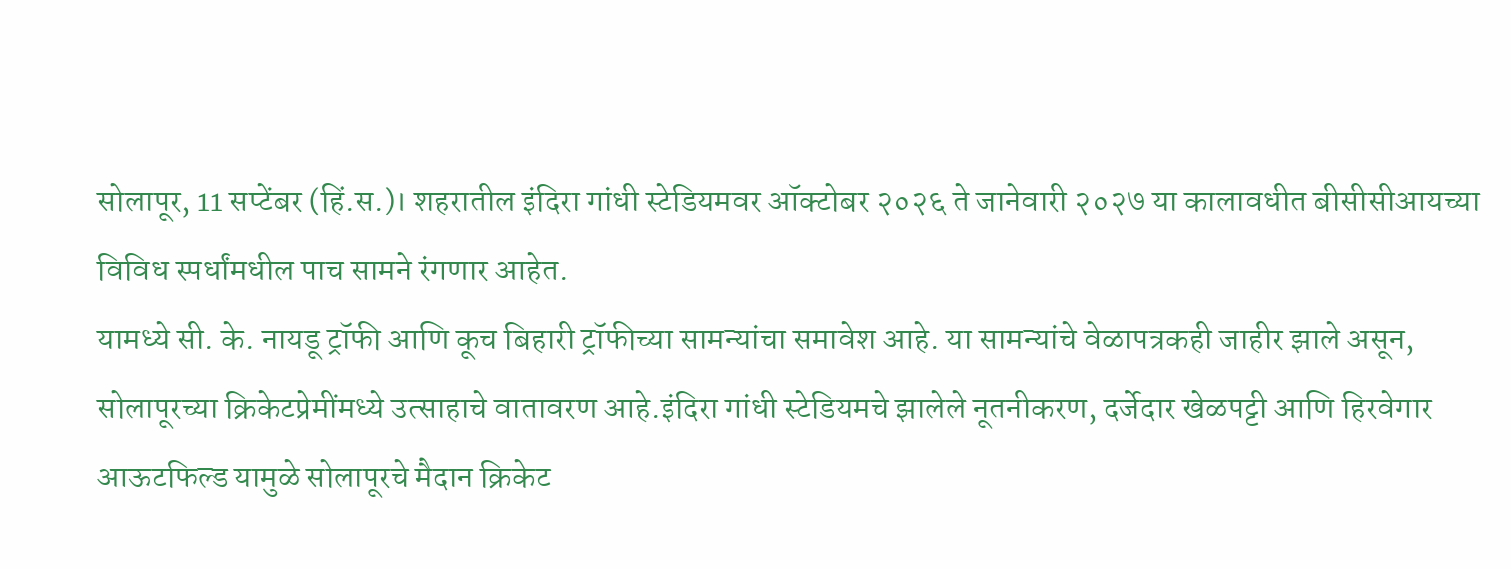सोलापूर, 11 सप्टेंबर (हिं.स.)। शहरातील इंदिरा गांधी स्टेडियमवर ऑक्टोबर २०२६ ते जानेवारी २०२७ या कालावधीत बीसीसीआयच्या विविध स्पर्धांमधील पाच सामने रंगणार आहेत.
यामध्ये सी. के. नायडू ट्रॉफी आणि कूच बिहारी ट्रॉफीच्या सामन्यांचा समावेश आहे. या सामन्यांचे वेळापत्रकही जाहीर झाले असून, सोलापूरच्या क्रिकेटप्रेमींमध्ये उत्साहाचे वातावरण आहे.इंदिरा गांधी स्टेडियमचे झालेले नूतनीकरण, दर्जेदार खेळपट्टी आणि हिरवेगार आऊटफिल्ड यामुळे सोलापूरचे मैदान क्रिकेट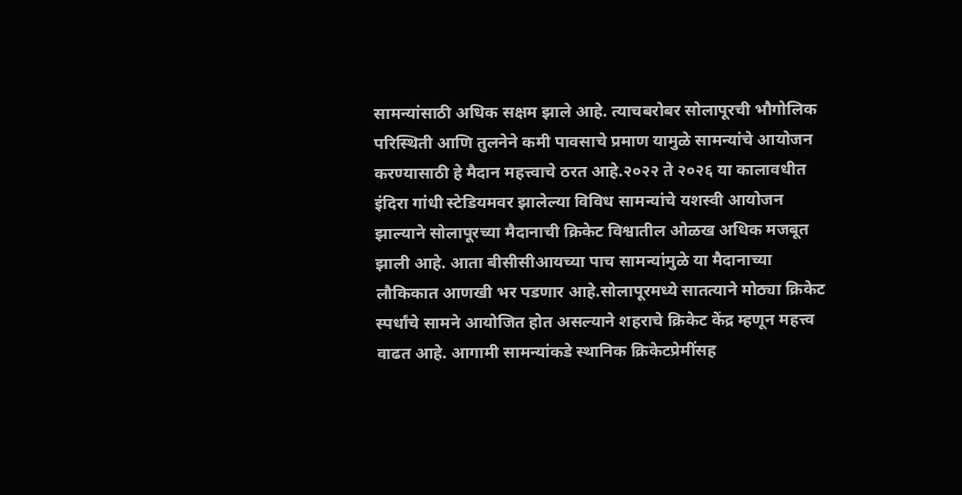सामन्यांसाठी अधिक सक्षम झाले आहे. त्याचबरोबर सोलापूरची भौगोलिक परिस्थिती आणि तुलनेने कमी पावसाचे प्रमाण यामुळे सामन्यांचे आयोजन करण्यासाठी हे मैदान महत्त्वाचे ठरत आहे.२०२२ ते २०२६ या कालावधीत इंदिरा गांधी स्टेडियमवर झालेल्या विविध सामन्यांचे यशस्वी आयोजन झाल्याने सोलापूरच्या मैदानाची क्रिकेट विश्वातील ओळख अधिक मजबूत झाली आहे. आता बीसीसीआयच्या पाच सामन्यांमुळे या मैदानाच्या लौकिकात आणखी भर पडणार आहे.सोलापूरमध्ये सातत्याने मोठ्या क्रिकेट स्पर्धांचे सामने आयोजित होत असल्याने शहराचे क्रिकेट केंद्र म्हणून महत्त्व वाढत आहे. आगामी सामन्यांकडे स्थानिक क्रिकेटप्रेमींसह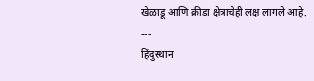खेळाडू आणि क्रीडा क्षेत्राचेही लक्ष लागले आहे.
---
हिंदुस्थान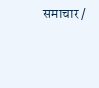समाचार /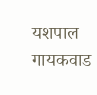यशपाल गायकवाड